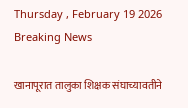Thursday , February 19 2026
Breaking News

खानापूरात तालुका शिक्षक संघाच्यावतीने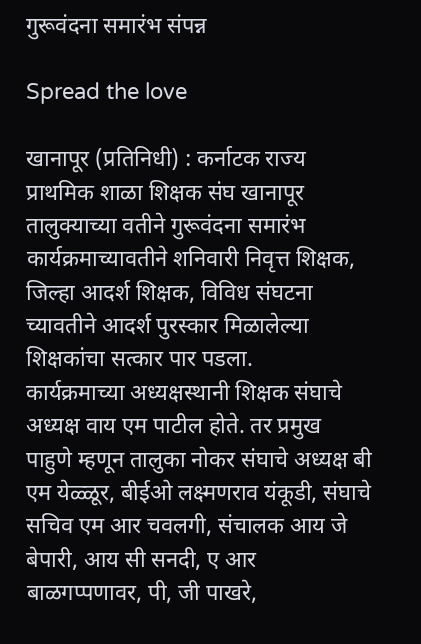गुरूवंदना समारंभ संपन्न

Spread the love

खानापूर (प्रतिनिधी) : कर्नाटक राज्य प्राथमिक शाळा शिक्षक संघ खानापूर तालुक्याच्या वतीने गुरूवंदना समारंभ कार्यक्रमाच्यावतीने शनिवारी निवृत्त शिक्षक, जिल्हा आदर्श शिक्षक, विविध संघटना च्यावतीने आदर्श पुरस्कार मिळालेल्या शिक्षकांचा सत्कार पार पडला.
कार्यक्रमाच्या अध्यक्षस्थानी शिक्षक संघाचे अध्यक्ष वाय एम पाटील होते. तर प्रमुख पाहुणे म्हणून तालुका नोकर संघाचे अध्यक्ष बी एम येळ्ळूर, बीईओ लक्ष्मणराव यंकूडी, संघाचे सचिव एम आर चवलगी, संचालक आय जे बेपारी, आय सी सनदी, ए आर बाळगप्पणावर, पी, जी पाखरे,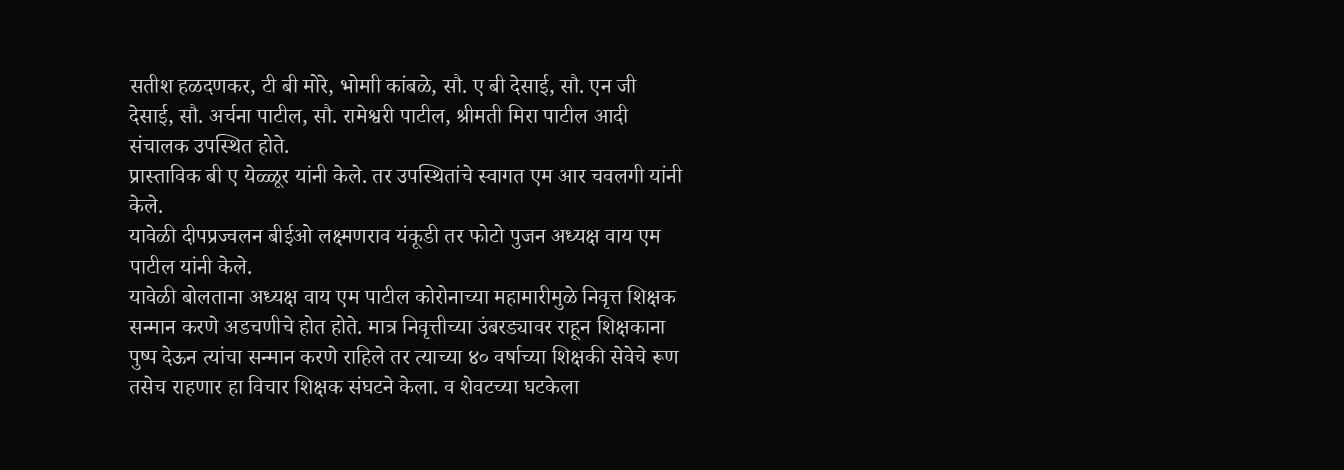सतीश हळदणकर, टी बी मोरे, भोमाी कांबळे, सौ. ए बी देसाई, सौ. एन जी देसाई, सौ. अर्चना पाटील, सौ. रामेश्वरी पाटील, श्रीमती मिरा पाटील आदी संचालक उपस्थित होते.
प्रास्ताविक बी ए येळ्ळूर यांनी केले. तर उपस्थितांचे स्वागत एम आर चवलगी यांनी केले.
यावेळी दीपप्रज्वलन बीईओ लक्ष्मणराव यंकूडी तर फोटो पुजन अध्यक्ष वाय एम पाटील यांनी केले.
यावेळी बोलताना अध्यक्ष वाय एम पाटील कोरोनाच्या महामारीमुळे निवृत्त शिक्षक सन्मान करणे अडचणीचे होत होते. मात्र निवृत्तीच्या उंबरड्यावर राहून शिक्षकाना पुष्प देऊन त्यांचा सन्मान करणे राहिले तर त्याच्या ४० वर्षाच्या शिक्षकी सेवेचे रूण तसेच राहणार हा विचार शिक्षक संघटने केला. व शेवटच्या घटकेला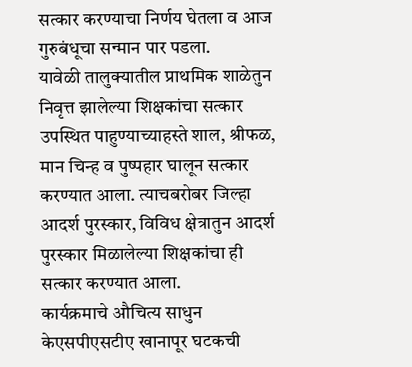सत्कार करण्याचा निर्णय घेतला व आज गुरुबंधूचा सन्मान पार पडला.
यावेळी तालुक्यातील प्राथमिक शाळेतुन निवृत्त झालेल्या शिक्षकांचा सत्कार उपस्थित पाहुण्याच्याहस्ते शाल, श्रीफळ, मान चिन्ह व पुष्पहार घालून सत्कार करण्यात आला. त्याचबरोबर जिल्हा आदर्श पुरस्कार, विविध क्षेत्रातुन आदर्श पुरस्कार मिळालेल्या शिक्षकांचा ही सत्कार करण्यात आला.
कार्यक्रमाचे औचित्य साधुन केएसपीएसटीए खानापूर घटकची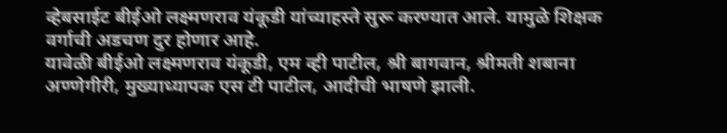व्हेबसाईट बीईओ लक्ष्मणराव यंकूडी यांच्याहस्ते सुरू करण्यात आले. यामुळे शिक्षक वर्गाची अडचण दुर होणार आहे.
यावेळी बीईओ लक्ष्मणराव यंकूडी, एम व्ही पाटील, श्री बागवान, श्रीमती शबाना अण्णेगीरी, मुख्याध्यापक एस टी पाटील, आदीची भाषणे झाली.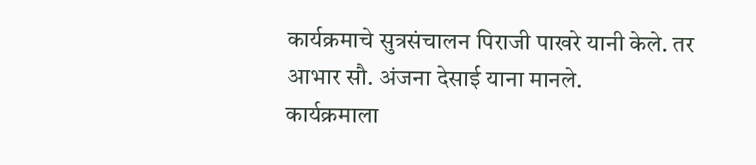कार्यक्रमाचे सुत्रसंचालन पिराजी पाखरे यानी केले. तर आभार सौ. अंजना देसाई याना मानले.
कार्यक्रमाला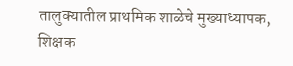तालुक्यातील प्राथमिक शाळेचे मुख्याध्यापक, शिक्षक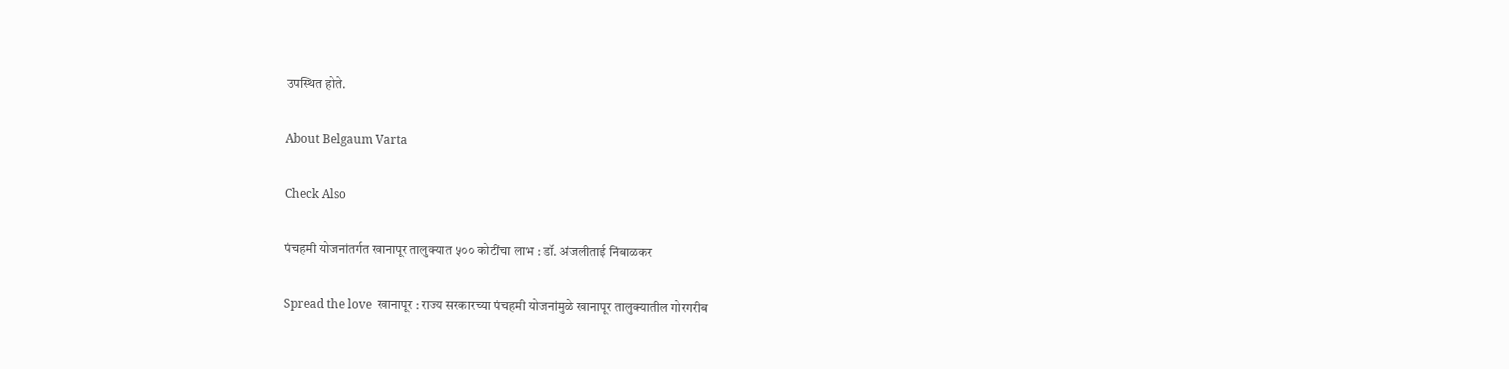उपस्थित होते.

About Belgaum Varta

Check Also

पंचहमी योजनांतर्गत खानापूर तालुक्यात ५०० कोटींचा लाभ : डॉ. अंजलीताई निंबाळकर

Spread the love  खानापूर : राज्य सरकारच्या पंचहमी योजनांमुळे खानापूर तालुक्यातील गोरगरीब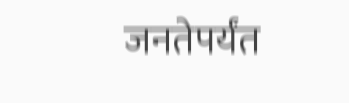जनतेपर्यंत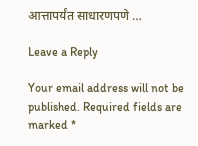आत्तापर्यंत साधारणपणे …

Leave a Reply

Your email address will not be published. Required fields are marked *